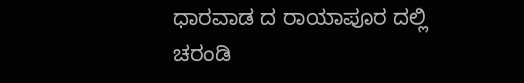ಧಾರವಾಡ ದ ರಾಯಾಪೂರ ದಲ್ಲಿ ಚರಂಡಿ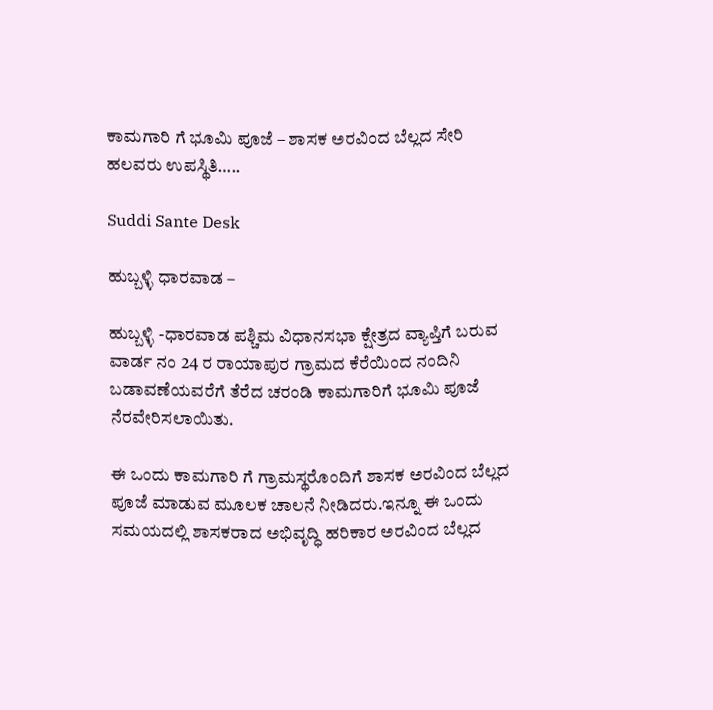ಕಾಮಗಾರಿ ಗೆ ಭೂಮಿ ಪೂಜೆ – ಶಾಸಕ ಅರವಿಂದ ಬೆಲ್ಲದ ಸೇರಿ ಹಲವರು ಉಪಸ್ಥಿತಿ…..

Suddi Sante Desk

ಹುಬ್ಬಳ್ಳಿ ಧಾರವಾಡ –

ಹುಬ್ಬಳ್ಳಿ -ಧಾರವಾಡ ಪಶ್ಚಿಮ ವಿಧಾನಸಭಾ ಕ್ಷೇತ್ರದ ವ್ಯಾಪ್ತಿಗೆ ಬರುವ ವಾರ್ಡ ನಂ 24 ರ ರಾಯಾಪುರ ಗ್ರಾಮದ ಕೆರೆಯಿಂದ ನಂದಿನಿ ಬಡಾವಣೆಯವರೆಗೆ ತೆರೆದ ಚರಂಡಿ ಕಾಮಗಾರಿಗೆ ಭೂಮಿ ಪೂಜೆ ನೆರವೇರಿಸಲಾಯಿತು.

ಈ ಒಂದು ಕಾಮಗಾರಿ ಗೆ ಗ್ರಾಮಸ್ಥರೊಂದಿಗೆ ಶಾಸಕ ಅರವಿಂದ ಬೆಲ್ಲದ ಪೂಜೆ ಮಾಡುವ ಮೂಲಕ ಚಾಲನೆ ನೀಡಿದರು.ಇನ್ನೂ ಈ ಒಂದು ಸಮಯದಲ್ಲಿ ಶಾಸಕರಾದ ಅಭಿವೃದ್ಧಿ ಹರಿಕಾರ ಅರವಿಂದ ಬೆಲ್ಲದ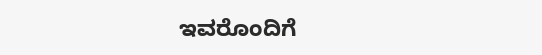ಇವರೊಂದಿಗೆ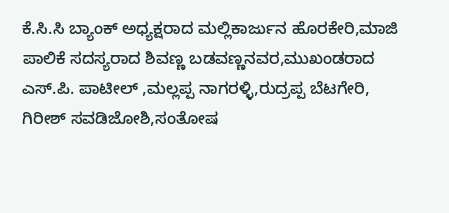ಕೆ.ಸಿ.ಸಿ ಬ್ಯಾಂಕ್ ಅಧ್ಯಕ್ಷರಾದ ಮಲ್ಲಿಕಾರ್ಜುನ ಹೊರಕೇರಿ,ಮಾಜಿ ಪಾಲಿಕೆ ಸದಸ್ಯರಾದ ಶಿವಣ್ಣ ಬಡವಣ್ಣನವರ,ಮುಖಂಡರಾದ ಎಸ್.ಪಿ. ಪಾಟೀಲ್ ,ಮಲ್ಲಪ್ಪ ನಾಗರಳ್ಳಿ,ರುದ್ರಪ್ಪ ಬೆಟಗೇರಿ, ಗಿರೀಶ್ ಸವಡಿಜೋಶಿ,ಸಂತೋಷ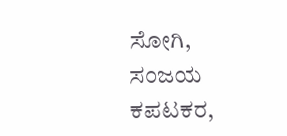ಸೋಗಿ, ಸಂಜಯ ಕಪಟಕರ,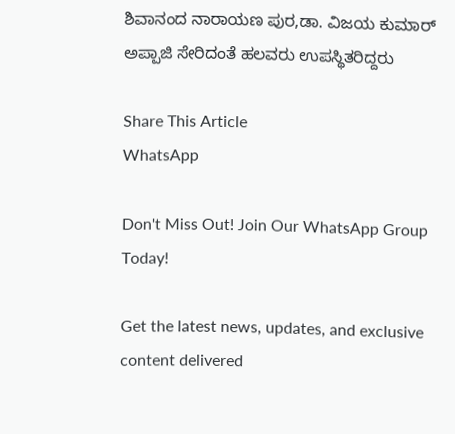ಶಿವಾನಂದ ನಾರಾಯಣ ಪುರ,ಡಾ. ವಿಜಯ ಕುಮಾರ್ ಅಪ್ಪಾಜಿ ಸೇರಿದಂತೆ ಹಲವರು ಉಪಸ್ಥಿತರಿದ್ದರು

Share This Article
WhatsApp

Don't Miss Out! Join Our WhatsApp Group Today!

Get the latest news, updates, and exclusive content delivered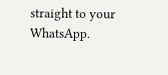straight to your WhatsApp.